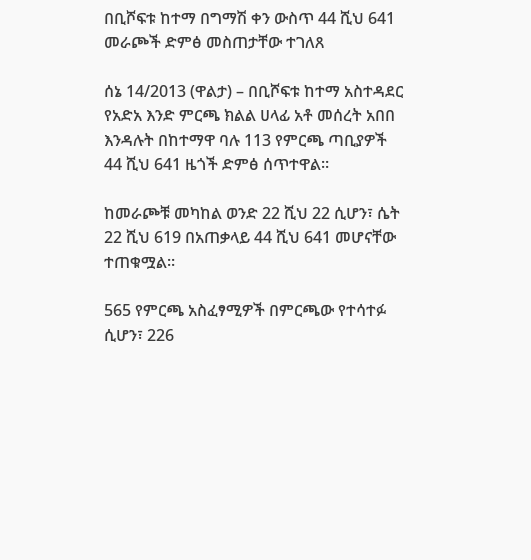በቢሾፍቱ ከተማ በግማሽ ቀን ውስጥ 44 ሺህ 641 መራጮች ድምፅ መስጠታቸው ተገለጸ

ሰኔ 14/2013 (ዋልታ) – በቢሾፍቱ ከተማ አስተዳደር የአድአ እንድ ምርጫ ክልል ሀላፊ አቶ መሰረት አበበ እንዳሉት በከተማዋ ባሉ 113 የምርጫ ጣቢያዎች 44 ሺህ 641 ዜጎች ድምፅ ሰጥተዋል።

ከመራጮቹ መካከል ወንድ 22 ሺህ 22 ሲሆን፣ ሴት 22 ሺህ 619 በአጠቃላይ 44 ሺህ 641 መሆናቸው ተጠቁሟል።

565 የምርጫ አስፈፃሚዎች በምርጫው የተሳተፉ ሲሆን፣ 226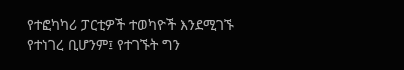የተፎካካሪ ፓርቲዎች ተወካዮች እንደሚገኙ የተነገረ ቢሆንም፤ የተገኙት ግን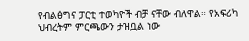የብልፅግና ፓርቲ ተወካዮች ብቻ ናቸው ብለዋል። የአፍሪካ ህብረትም ምርጫውን ታዝቧል ነው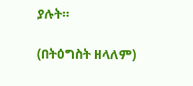ያሉት።

(በትዕግስት ዘላለም)